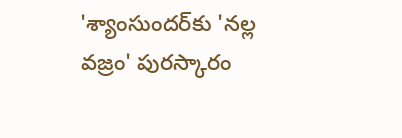'శ్యాంసుందర్‌కు 'నల్ల వజ్రం' పురస్కారం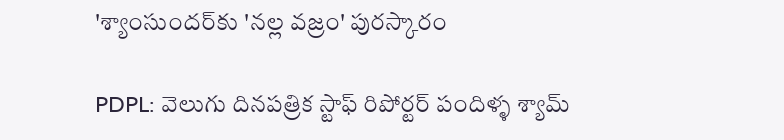'శ్యాంసుందర్‌కు 'నల్ల వజ్రం' పురస్కారం

PDPL: వెలుగు దినపత్రిక స్టాఫ్ రిపోర్టర్ పందిళ్ళ శ్యామ్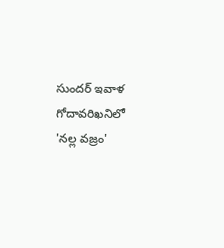సుందర్ ఇవాళ గోదావరిఖనిలో 'నల్ల వజ్రం'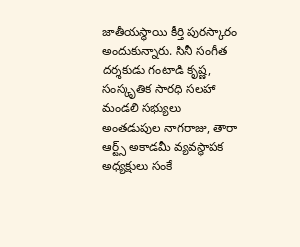జాతీయస్థాయి కీర్తి పురస్కారం అందుకున్నారు. సినీ సంగీత దర్శకుడు గంటాడి కృష్ణ, సంస్కృతిక సారధి సలహా మండలి సభ్యులు అంతడుపుల నాగరాజు, తారా ఆర్ట్స్ అకాడమీ వ్యవస్థాపక అధ్యక్షులు సంకే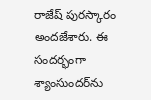రాజేష్ పురస్కారం అందజేశారు. ఈ సందర్భంగా శ్యాంసుందర్‌ను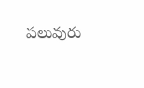పలువురు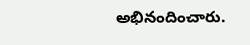అభినందించారు.